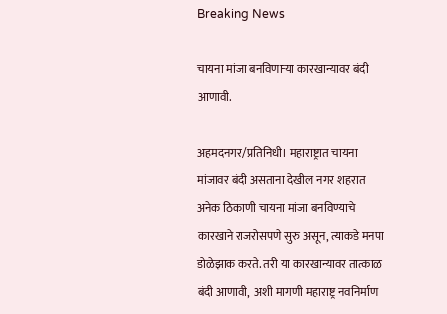Breaking News

चायना मांजा बनविणार्‍या कारखान्यावर बंदी आणावी.

अहमदनगर/प्रतिनिधी। महाराष्ट्रात चायना मांजावर बंदी असताना देखील नगर शहरात अनेक ठिकाणी चायना मांजा बनविण्याचे कारखाने राजरोसपणे सुरु असून, त्याकडे मनपा डोळेझाक करते. तरी या कारखान्यावर तात्काळ बंदी आणावी,  अशी मागणी महाराष्ट्र नवनिर्माण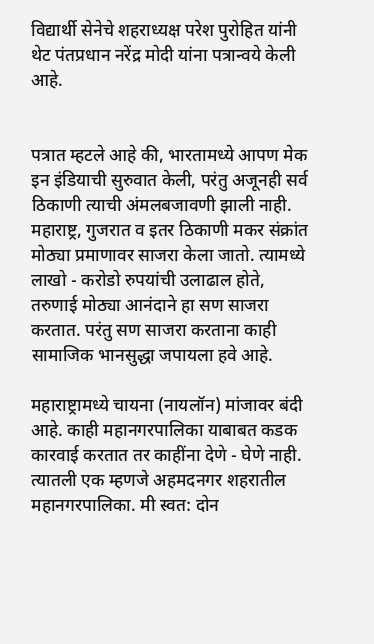विद्यार्थी सेनेचे शहराध्यक्ष परेश पुरोहित यांनी थेट पंतप्रधान नरेंद्र मोदी यांना पत्रान्वये केली आहे.


पत्रात म्हटले आहे की, भारतामध्ये आपण मेक इन इंडियाची सुरुवात केली, परंतु अजूनही सर्व ठिकाणी त्याची अंमलबजावणी झाली नाही. महाराष्ट्र, गुजरात व इतर ठिकाणी मकर संक्रांत मोठ्या प्रमाणावर साजरा केला जातो. त्यामध्ये लाखो - करोडो रुपयांची उलाढाल होते, तरुणाई मोठ्या आनंदाने हा सण साजरा करतात. परंतु सण साजरा करताना काही सामाजिक भानसुद्धा जपायला हवे आहे.

महाराष्ट्रामध्ये चायना (नायलॉन) मांजावर बंदी आहे. काही महानगरपालिका याबाबत कडक कारवाई करतात तर काहींना देणे - घेणे नाही. त्यातली एक म्हणजे अहमदनगर शहरातील महानगरपालिका. मी स्वत: दोन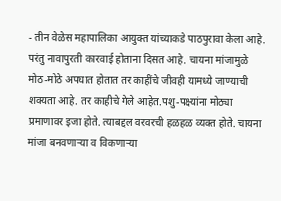- तीन वेळेस महापालिका आयुक्त यांच्याकडे पाठपुरावा केला आहे. परंतु नावापुरती कारवाई होताना दिसत आहे. चायना मांजामुळे मोठ-मोठे अपघात होतात तर काहींचे जीवही यामध्ये जाण्याची शक्यता आहे. तर काहीचे गेले आहेत.पशु-पक्ष्यांना मोठ्या प्रमाणावर इजा होते. त्याबद्दल वरवरची हळहळ व्यक्त होते. चायना मांजा बनवणार्‍या व विकणार्‍या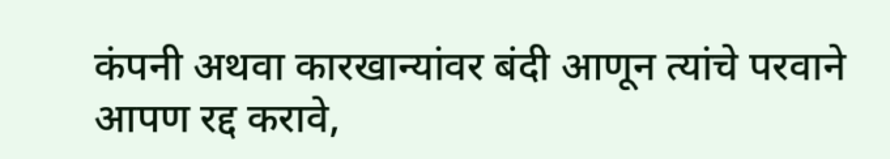कंपनी अथवा कारखान्यांवर बंदी आणून त्यांचे परवाने आपण रद्द करावे,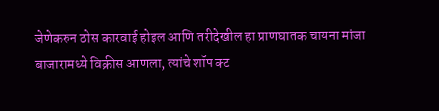जेणेकरुन ठोस कारवाई होइल आणि तरीदेखील हा प्राणघातक चायना मांजा बाजारामध्ये विक्रीस आणला, त्यांचे शॉप क्ट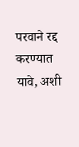परवाने रद्द करण्यात यावे, अशी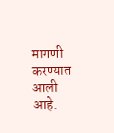मागणी करण्यात आली आहे.